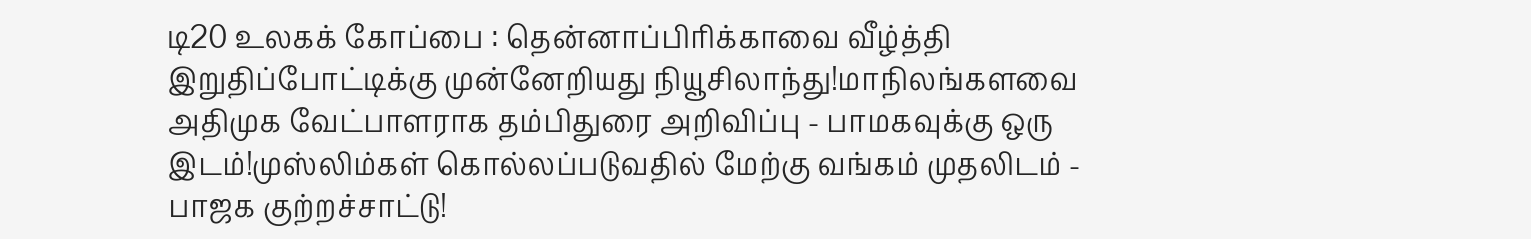டி20 உலகக் கோப்பை : தென்னாப்பிரிக்காவை வீழ்த்தி இறுதிப்போட்டிக்கு முன்னேறியது நியூசிலாந்து!மாநிலங்களவை அதிமுக வேட்பாளராக தம்பிதுரை அறிவிப்பு - பாமகவுக்கு ஒரு இடம்!முஸ்லிம்கள் கொல்லப்படுவதில் மேற்கு வங்கம் முதலிடம் - பாஜக குற்றச்சாட்டு!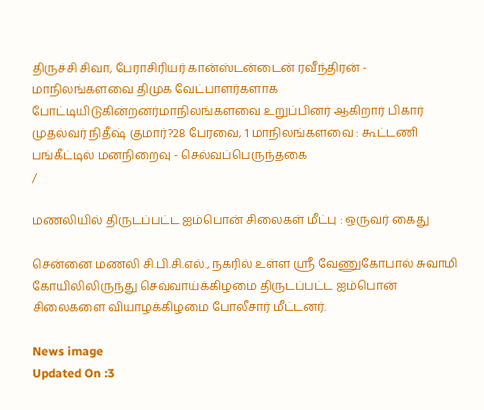திருச்சி சிவா, பேராசிரியர் கான்ஸ்டன்டைன் ரவீந்திரன் - மாநிலங்களவை திமுக வேட்பாளர்களாக போட்டியிடுகின்றனர்மாநிலங்களவை உறுப்பினர் ஆகிறார் பிகார் முதல்வர் நிதீஷ் குமார்?28 பேரவை, 1 மாநிலங்களவை : கூட்டணி பங்கீட்டில் மனநிறைவு - செல்வப்பெருந்தகை
/

மணலியில் திருடப்பட்ட ஐம்பொன் சிலைகள் மீட்பு : ஒருவர் கைது

சென்னை மணலி சி.பி.சி.எல்., நகரில் உள்ள ஸ்ரீ வேணுகோபால் சுவாமி கோயிலிலிருந்து செவ்வாய்க்கிழமை திருடப்பட்ட ஐம்பொன் சிலைகளை வியாழக்கிழமை போலீசார் மீட்டனர்.

News image
Updated On :3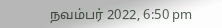நவம்பர் 2022, 6:50 pm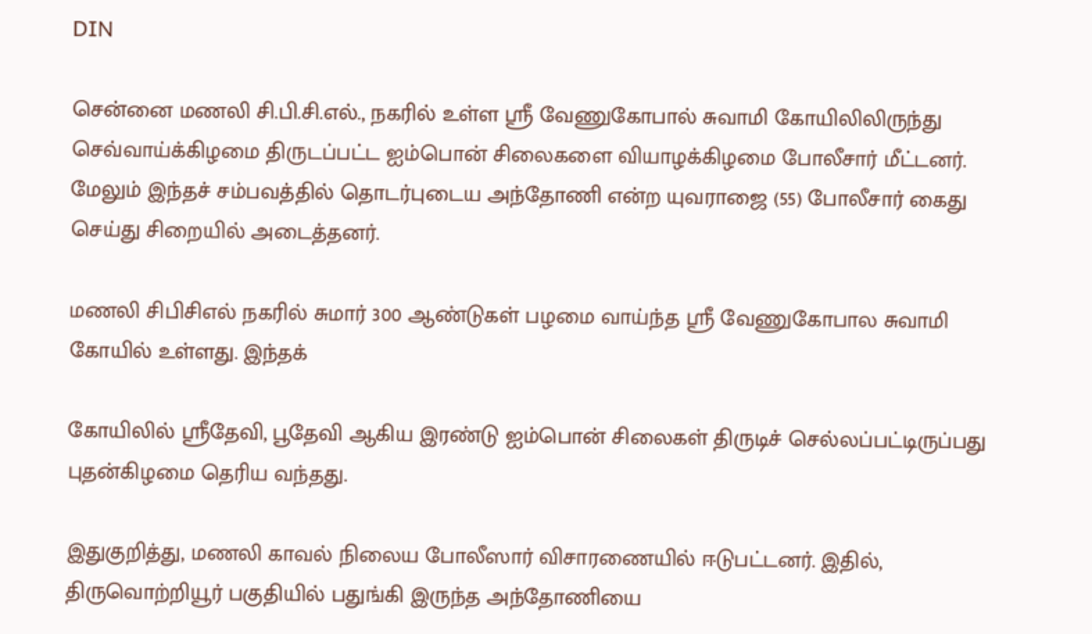DIN

சென்னை மணலி சி.பி.சி.எல்., நகரில் உள்ள ஸ்ரீ வேணுகோபால் சுவாமி கோயிலிலிருந்து செவ்வாய்க்கிழமை திருடப்பட்ட ஐம்பொன் சிலைகளை வியாழக்கிழமை போலீசார் மீட்டனர். மேலும் இந்தச் சம்பவத்தில் தொடர்புடைய அந்தோணி என்ற யுவராஜை (55) போலீசார் கைது செய்து சிறையில் அடைத்தனர்.

மணலி சிபிசிஎல் நகரில் சுமார் 300 ஆண்டுகள் பழமை வாய்ந்த ஸ்ரீ வேணுகோபால சுவாமி கோயில் உள்ளது. இந்தக்

கோயிலில் ஸ்ரீதேவி, பூதேவி ஆகிய இரண்டு ஐம்பொன் சிலைகள் திருடிச் செல்லப்பட்டிருப்பது புதன்கிழமை தெரிய வந்தது.

இதுகுறித்து, மணலி காவல் நிலைய போலீஸார் விசாரணையில் ஈடுபட்டனர். இதில், திருவொற்றியூர் பகுதியில் பதுங்கி இருந்த அந்தோணியை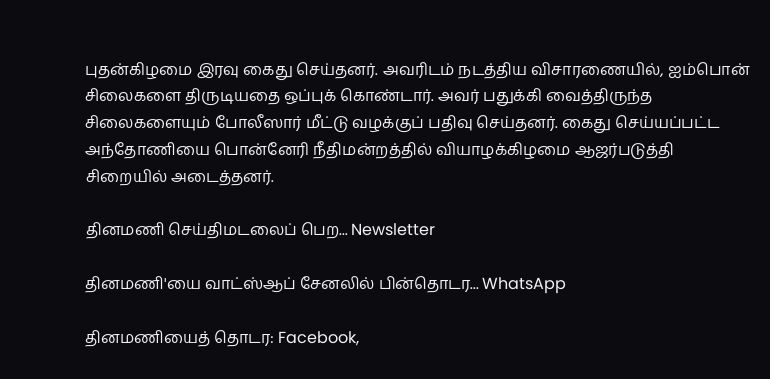புதன்கிழமை இரவு கைது செய்தனர். அவரிடம் நடத்திய விசாரணையில், ஐம்பொன் சிலைகளை திருடியதை ஒப்புக் கொண்டார். அவர் பதுக்கி வைத்திருந்த சிலைகளையும் போலீஸார் மீட்டு வழக்குப் பதிவு செய்தனர். கைது செய்யப்பட்ட அந்தோணியை பொன்னேரி நீதிமன்றத்தில் வியாழக்கிழமை ஆஜர்படுத்தி சிறையில் அடைத்தனர்.

தினமணி செய்திமடலைப் பெற... Newsletter

தினமணி'யை வாட்ஸ்ஆப் சேனலில் பின்தொடர... WhatsApp

தினமணியைத் தொடர: Facebook,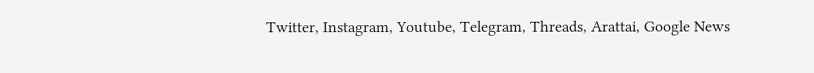Twitter, Instagram, Youtube, Telegram, Threads, Arattai, Google News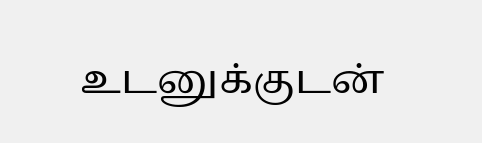உடனுக்குடன்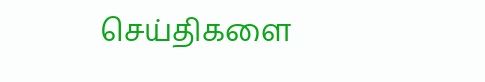செய்திகளை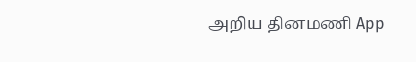அறிய தினமணி App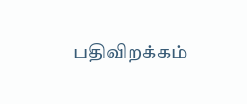பதிவிறக்கம்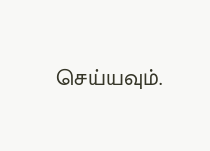செய்யவும்.